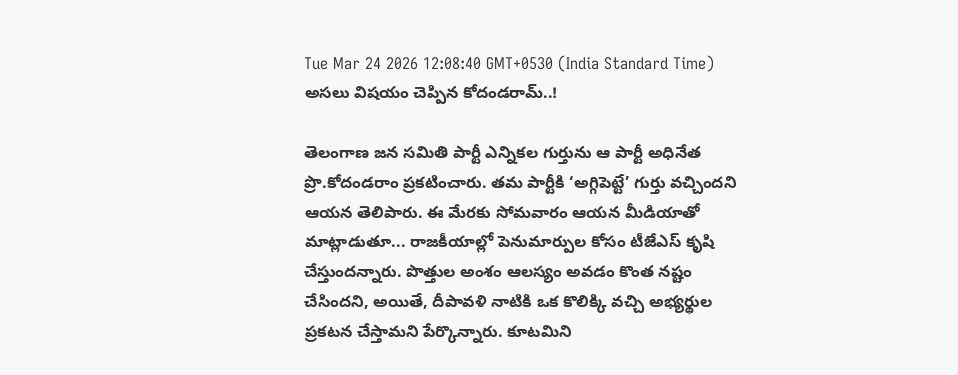Tue Mar 24 2026 12:08:40 GMT+0530 (India Standard Time)
అసలు విషయం చెప్పిన కోదండరామ్..!

తెలంగాణ జన సమితి పార్టీ ఎన్నికల గుర్తును ఆ పార్టీ అధినేత ప్రొ.కోదండరాం ప్రకటించారు. తమ పార్టీకి ‘అగ్గిపెట్టే’ గుర్తు వచ్చిందని ఆయన తెలిపారు. ఈ మేరకు సోమవారం ఆయన మీడియాతో మాట్లాడుతూ... రాజకీయాల్లో పెనుమార్పుల కోసం టీజేఎస్ కృషి చేస్తుందన్నారు. పొత్తుల అంశం ఆలస్యం అవడం కొంత నష్టం చేసిందని, అయితే, దీపావళి నాటికి ఒక కొలిక్కి వచ్చి అభ్యర్థుల ప్రకటన చేస్తామని పేర్కొన్నారు. కూటమిని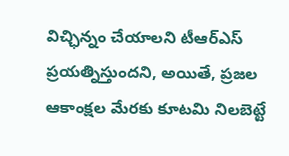విచ్ఛిన్నం చేయాలని టీఆర్ఎస్ ప్రయత్నిస్తుందని, అయితే, ప్రజల ఆకాంక్షల మేరకు కూటమి నిలబెట్టే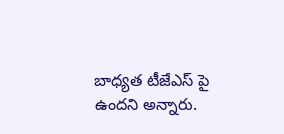బాధ్యత టీజేఎస్ పై ఉందని అన్నారు.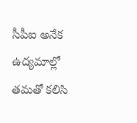సీపీఐ అనేక ఉద్యమాల్లో తమతో కలిసి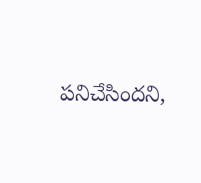పనిచేసిందని,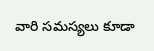వారి సమస్యలు కూడా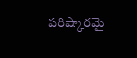పరిష్కారమై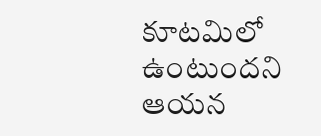కూటమిలో ఉంటుందని ఆయన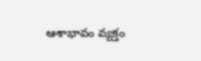ఆశాభావం వ్యక్తం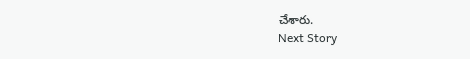చేశారు.
Next Story